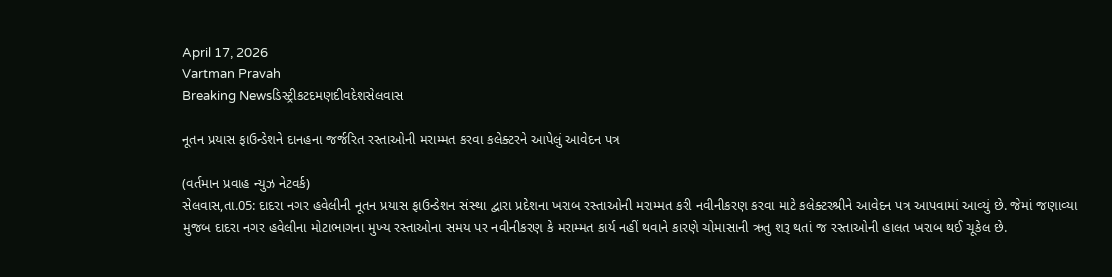April 17, 2026
Vartman Pravah
Breaking Newsડિસ્ટ્રીકટદમણદીવદેશસેલવાસ

નૂતન પ્રયાસ ફાઉન્‍ડેશને દાનહના જર્જરિત રસ્‍તાઓની મરામ્‍મત કરવા કલેક્‍ટરને આપેલું આવેદન પત્ર

(વર્તમાન પ્રવાહ ન્‍યુઝ નેટવર્ક)
સેલવાસ,તા.05: દાદરા નગર હવેલીની નૂતન પ્રયાસ ફાઉન્‍ડેશન સંસ્‍થા દ્વારા પ્રદેશના ખરાબ રસ્‍તાઓની મરામ્‍મત કરી નવીનીકરણ કરવા માટે કલેક્‍ટરશ્રીને આવેદન પત્ર આપવામાં આવ્‍યું છે. જેમાં જણાવ્‍યા મુજબ દાદરા નગર હવેલીના મોટાભાગના મુખ્‍ય રસ્‍તાઓના સમય પર નવીનીકરણ કે મરામ્‍મત કાર્ય નહીં થવાને કારણે ચોમાસાની ઋતુ શરૂ થતાં જ રસ્‍તાઓની હાલત ખરાબ થઈ ચૂકેલ છે.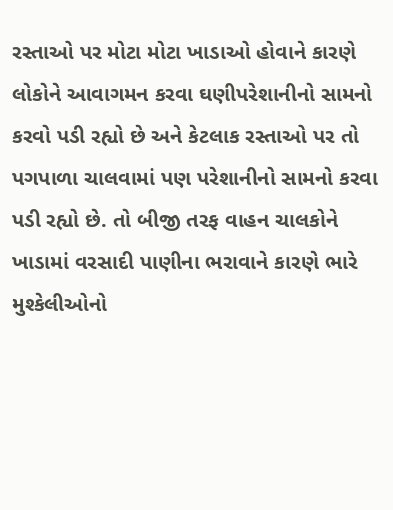રસ્‍તાઓ પર મોટા મોટા ખાડાઓ હોવાને કારણે લોકોને આવાગમન કરવા ઘણીપરેશાનીનો સામનો કરવો પડી રહ્યો છે અને કેટલાક રસ્‍તાઓ પર તો પગપાળા ચાલવામાં પણ પરેશાનીનો સામનો કરવા પડી રહ્યો છે. તો બીજી તરફ વાહન ચાલકોને ખાડામાં વરસાદી પાણીના ભરાવાને કારણે ભારે મુશ્‍કેલીઓનો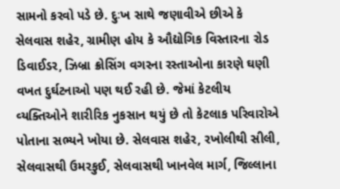સામનો કરવો પડે છે. દુઃખ સાથે જણાવીએ છીએ કે સેલવાસ શહેર, ગ્રામીણ હોય કે ઔદ્યોગિક વિસ્‍તારના રોડ ડિવાઈડર, ઝિબ્રા ક્રોસિંગ વગરના રસ્‍તાઓના કારણે ઘણી વખત દુર્ઘટનાઓ પણ થઈ રહી છે. જેમાં કેટલીય વ્‍યક્‍તિઓને શારીરિક નુકસાન થયું છે તો કેટલાક પરિવારોએ પોતાના સભ્‍યને ખોયા છે. સેલવાસ શહેર, રખોલીથી સીલી, સેલવાસથી ઉમરકુઈ, સેલવાસથી ખાનવેલ માર્ગ, જિલ્લાના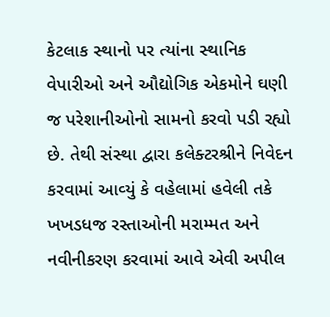કેટલાક સ્‍થાનો પર ત્‍યાંના સ્‍થાનિક વેપારીઓ અને ઔદ્યોગિક એકમોને ઘણી જ પરેશાનીઓનો સામનો કરવો પડી રહ્યો છે. તેથી સંસ્‍થા દ્વારા કલેક્‍ટરશ્રીને નિવેદન કરવામાં આવ્‍યું કે વહેલામાં હવેલી તકે ખખડધજ રસ્‍તાઓની મરામ્‍મત અને નવીનીકરણ કરવામાં આવે એવી અપીલ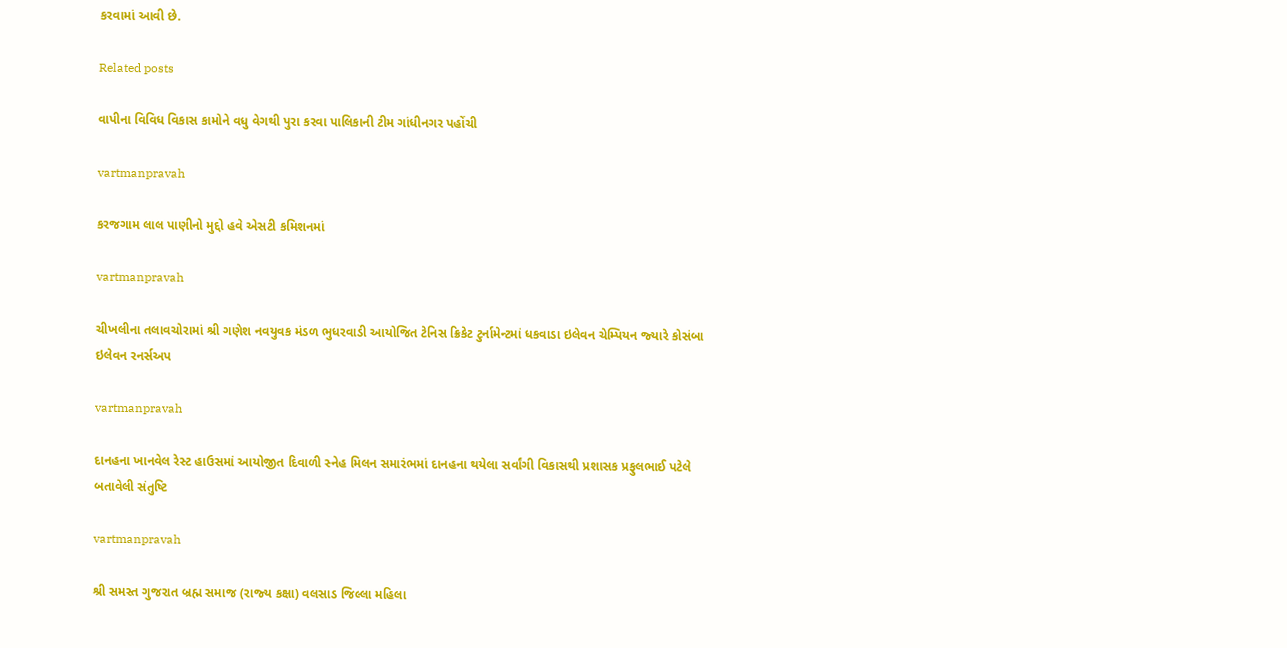કરવામાં આવી છે.

Related posts

વાપીના વિવિધ વિકાસ કામોને વધુ વેગથી પુરા કરવા પાલિકાની ટીમ ગાંધીનગર પહોંચી

vartmanpravah

કરજગામ લાલ પાણીનો મુદ્દો હવે એસટી કમિશનમાં

vartmanpravah

ચીખલીના તલાવચોરામાં શ્રી ગણેશ નવયુવક મંડળ ભુધરવાડી આયોજિત ટેનિસ ક્રિકેટ ટુર્નામેન્‍ટમાં ધકવાડા ઇલેવન ચેમ્‍પિયન જ્‍યારે કોસંબા ઇલેવન રનર્સઅપ

vartmanpravah

દાનહના ખાનવેલ રેસ્‍ટ હાઉસમાં આયોજીત દિવાળી સ્‍નેહ મિલન સમારંભમાં દાનહના થયેલા સર્વાંગી વિકાસથી પ્રશાસક પ્રફુલભાઈ પટેલે બતાવેલી સંતુષ્‍ટિ

vartmanpravah

શ્રી સમસ્‍ત ગુજરાત બ્રહ્મ સમાજ (રાજ્‍ય કક્ષા) વલસાડ જિલ્લા મહિલા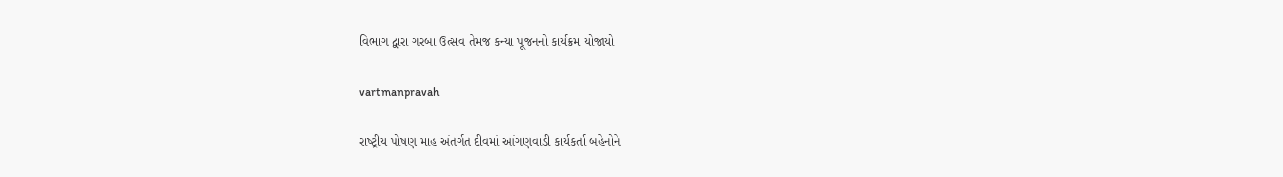વિભાગ દ્વારા ગરબા ઉત્‍સવ તેમજ કન્‍યા પૂજનનો કાર્યક્રમ યોજાયો

vartmanpravah

રાષ્‍ટ્રીય પોષણ માહ અંતર્ગત દીવમાં આંગણવાડી કાર્યકર્તા બહેનોને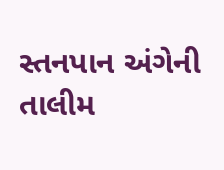સ્‍તનપાન અંગેની તાલીમ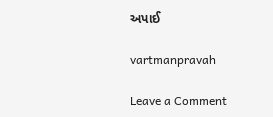અપાઈ

vartmanpravah

Leave a Comment